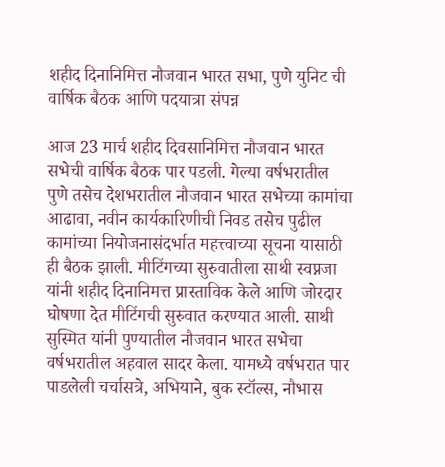शहीद दिनानिमित्त नौजवान भारत सभा, पुणे युनिट ची वार्षिक बैठक आणि पदयात्रा संपन्न

आज 23 मार्च शहीद दिवसानिमित्त नौजवान भारत सभेची वार्षिक बैठक पार पडली. गेल्या वर्षभरातील पुणे तसेच देशभरातील नौजवान भारत सभेच्या कामांचा आढावा, नवीन कार्यकारिणीची निवड तसेच पुढील कामांच्या नियोजनासंदर्भात महत्त्वाच्या सूचना यासाठी ही बैठक झाली. मीटिंगच्या सुरुवातीला साथी स्वप्नजा यांनी शहीद दिनानिमत्त प्रास्ताविक केले आणि जोरदार घोषणा देत मीटिंगची सुरुवात करण्यात आली. साथी सुस्मित यांनी पुण्यातील नौजवान भारत सभेचा वर्षभरातील अहवाल सादर केला. यामध्ये वर्षभरात पार पाडलेली चर्चासत्रे, अभियाने, बुक स्टॉल्स, नौभास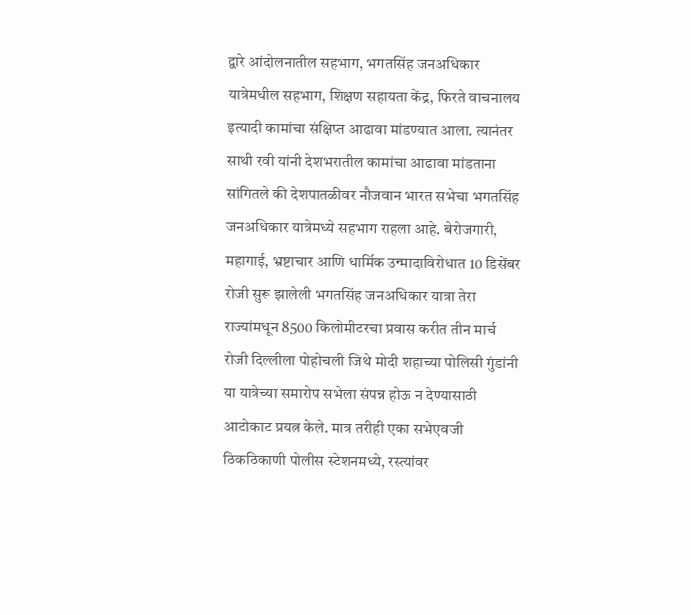द्वारे आंदोलनातील सहभाग, भगतसिंह जनअधिकार यात्रेमधील सहभाग, शिक्षण सहायता केंद्र, फिरते वाचनालय इत्यादी कामांचा संक्षिप्त आढावा मांडण्यात आला. त्यानंतर साथी रवी यांनी देशभरातील कामांचा आढावा मांडताना सांगितले की देशपातळीवर नौजवान भारत सभेचा भगतसिंह जनअधिकार यात्रेमध्ये सहभाग राहला आहे. बेरोजगारी, महागाई, भ्रष्टाचार आणि धार्मिक उन्मादाविरोधात 10 डिसेंबर रोजी सुरू झालेली भगतसिंह जनअधिकार यात्रा तेरा राज्यांमधून 8500 किलोमीटरचा प्रवास करीत तीन मार्च रोजी दिल्लीला पोहोचली जिथे मोदी शहाच्या पोलिसी गुंडांनी या यात्रेच्या समारोप सभेला संपन्न होऊ न देण्यासाठी आटोकाट प्रयत्न केले. मात्र तरीही एका सभेएवजी ठिकठिकाणी पोलीस स्टेशनमध्ये, रस्त्यांवर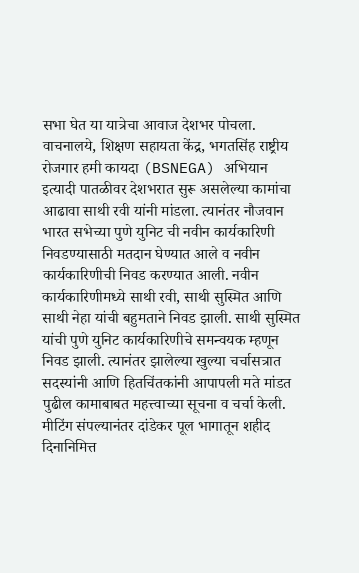सभा घेत या यात्रेचा आवाज देशभर पोचला. वाचनालये, शिक्षण सहायता केंद्र, भगतसिंह राष्ट्रीय रोजगार हमी कायदा (BSNEGA) अभियान इत्यादी पातळीवर देशभरात सुरू असलेल्या कामांचा आढावा साथी रवी यांनी मांडला. त्यानंतर नौजवान भारत सभेच्या पुणे युनिट ची नवीन कार्यकारिणी निवडण्यासाठी मतदान घेण्यात आले व नवीन कार्यकारिणीची निवड करण्यात आली. नवीन कार्यकारिणीमध्ये साथी रवी, साथी सुस्मित आणि साथी नेहा यांची बहुमताने निवड झाली. साथी सुस्मित यांची पुणे युनिट कार्यकारिणीचे समन्वयक म्हणून निवड झाली. त्यानंतर झालेल्या खुल्या चर्चासत्रात सदस्यांनी आणि हितचिंतकांनी आपापली मते मांडत पुढील कामाबाबत महत्त्वाच्या सूचना व चर्चा केली. मीटिंग संपल्यानंतर दांडेकर पूल भागातून शहीद दिनानिमित्त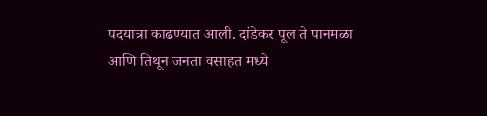पदयात्रा काढण्यात आली. दांडेकर पूल ते पानमळा आणि तिथून जनता वसाहत मध्ये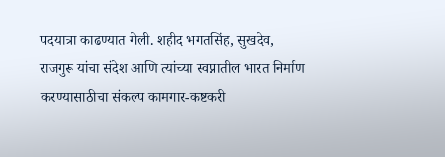पदयात्रा काढण्यात गेली. शहीद भगतसिंह, सुखदेव, राजगुरू यांचा संदेश आणि त्यांच्या स्वप्नातील भारत निर्माण करण्यासाठीचा संकल्प कामगार-कष्टकरी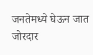जनतेमध्ये घेऊन जात जोरदार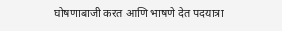घोषणाबाजी करत आणि भाषणे देत पदयात्रा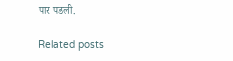पार पडली.

Related posts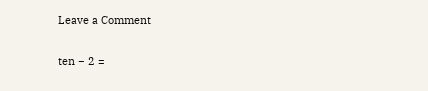Leave a Comment

ten − 2 =